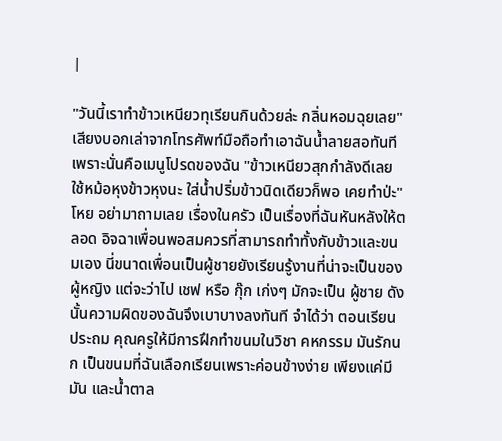|

"วันนี้เราทำข้าวเหนียวทุเรียนกินด้วยล่ะ กลิ่นหอมฉุยเลย" เสียงบอกเล่าจากโทรศัพท์มือถือทำเอาฉันน้ำลายสอทันที เพราะนั่นคือเมนูโปรดของฉัน "ข้าวเหนียวสุกกำลังดีเลย ใช้หม้อหุงข้าวหุงนะ ใส่น้ำปริ่มข้าวนิดเดียวก็พอ เคยทำป่ะ"
โหย อย่ามาถามเลย เรื่องในครัว เป็นเรื่องที่ฉันหันหลังให้ตลอด อิจฉาเพื่อนพอสมควรที่สามารถทำทั้งกับข้าวและขนมเอง นี่ขนาดเพื่อนเป็นผู้ชายยังเรียนรู้งานที่น่าจะเป็นของผู้หญิง แต่จะว่าไป เชฟ หรือ กุ๊ก เก่งๆ มักจะเป็น ผู้ชาย ดังนั้นความผิดของฉันจึงเบาบางลงทันที จำได้ว่า ตอนเรียนประถม คุณครูให้มีการฝึกทำขนมในวิชา คหกรรม มันรักนก เป็นขนมที่ฉันเลือกเรียนเพราะค่อนข้างง่าย เพียงแค่มี มัน และน้ำตาล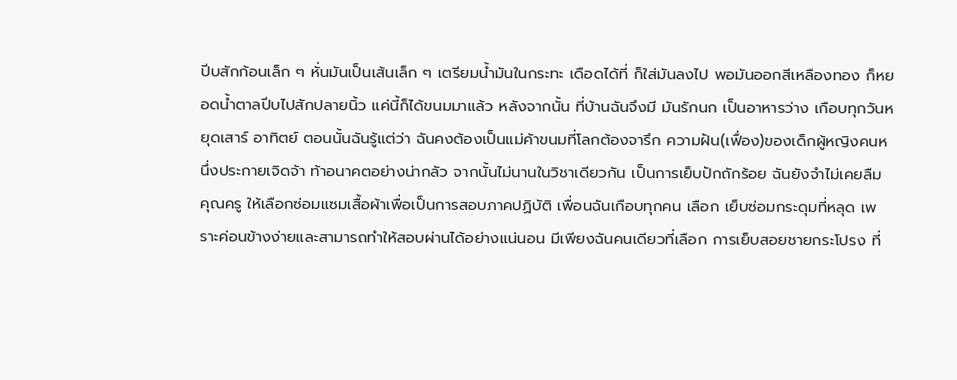ปีบสักก้อนเล็ก ๆ หั่นมันเป็นเส้นเล็ก ๆ เตรียมน้ำมันในกระทะ เดือดได้ที่ ก็ใส่มันลงไป พอมันออกสีเหลืองทอง ก็หยอดน้ำตาลปีบไปสักปลายนิ้ว แค่นี้ก็ได้ขนมมาแล้ว หลังจากนั้น ที่บ้านฉันจึงมี มันรักนก เป็นอาหารว่าง เกือบทุกวันหยุดเสาร์ อาทิตย์ ตอนนั้นฉันรู้แต่ว่า ฉันคงต้องเป็นแม่ค้าขนมที่โลกต้องจารึก ความฝัน(เฟื่อง)ของเด็กผู้หญิงคนหนึ่งประกายเจิดจ้า ท้าอนาคตอย่างน่ากลัว จากนั้นไม่นานในวิชาเดียวกัน เป็นการเย็บปักถักร้อย ฉันยังจำไม่เคยลืม คุณครู ให้เลือกซ่อมแซมเสื้อผ้าเพื่อเป็นการสอบภาคปฏิบัติ เพื่อนฉันเกือบทุกคน เลือก เย็บซ่อมกระดุมที่หลุด เพราะค่อนข้างง่ายและสามารถทำให้สอบผ่านได้อย่างแน่นอน มีเพียงฉันคนเดียวที่เลือก การเย็บสอยชายกระโปรง ที่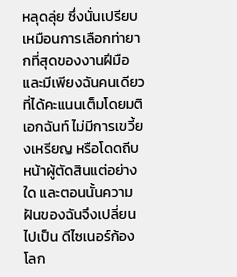หลุดลุ่ย ซึ่งนั่นเปรียบเหมือนการเลือกท่ายากที่สุดของงานฝีมือ และมีเพียงฉันคนเดียวที่ได้คะแนนเต็มโดยมติเอกฉันท์ ไม่มีการเขวี้ยงเหรียญ หรือโดดถีบหน้าผู้ตัดสินแต่อย่างใด และตอนนั้นความฝันของฉันจึงเปลี่ยนไปเป็น ดีไซเนอร์ก้องโลก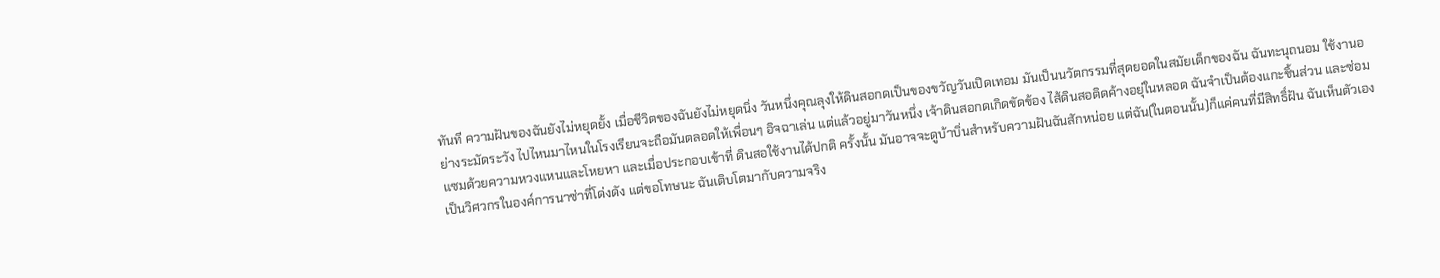ทันที ความฝันของฉันยังไม่หยุดยั้ง เมื่อชีวิตของฉันยังไม่หยุดนิ่ง วันหนึ่งคุณลุงให้ดินสอกดเป็นของขวัญวันเปิดเทอม มันเป็นนวัตกรรมที่สุดยอดในสมัยเด็กของฉัน ฉันทะนุถนอม ใช้งานอย่างระมัดระวัง ไปไหนมาไหนในโรงเรียนจะถือมันตลอดให้เพื่อนๆ อิจฉาเล่น แต่แล้วอยู่มาวันหนึ่ง เจ้าดินสอกดเกิดขัดข้อง ไส้ดินสอติดค้างอยุ่ในหลอด ฉันจำเป็นต้องแกะชิ้นส่วน และซ่อมแซมด้วยความหวงแหนและโหยหา และเมื่อประกอบเข้าที่ ดินสอใช้งานได้ปกติ ครั้งนั้น มันอาจจะดูบ้าบิ่นสำหรับความฝันฉันสักหน่อย แต่ฉัน(ในตอนนั้น)ก็แค่คนที่มีสิทธิ์ฝัน ฉันเห็นตัวเองเป็นวิศวกรในองค์การนาซ่าที่โด่งดัง แต่ขอโทษนะ ฉันเติบโตมากับความจริง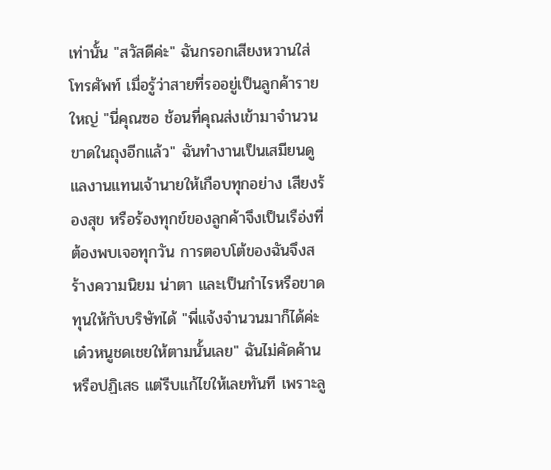เท่านั้น "สวัสดีค่ะ" ฉันกรอกเสียงหวานใส่โทรศัพท์ เมื่อรู้ว่าสายที่รออยู่เป็นลูกค้ารายใหญ่ "นี่คุณซอ ช้อนที่คุณส่งเข้ามาจำนวนขาดในถุงอีกแล้ว" ฉันทำงานเป็นเสมียนดูแลงานแทนเจ้านายให้เกือบทุกอย่าง เสียงร้องสุข หรือร้องทุกข์ของลูกค้าจึงเป็นเรือ่งที่ต้องพบเจอทุกวัน การตอบโต้ของฉันจึงสร้างความนิยม น่าตา และเป็นกำไรหรือขาดทุนให้กับบริษัทได้ "พี่แจ้งจำนวนมาก็ได้ค่ะ เด๋วหนูชดเชยให้ตามนั้นเลย" ฉันไม่คัดค้านหรือปฏิเสธ แต่รีบแก้ไขให้เลยทันที เพราะลู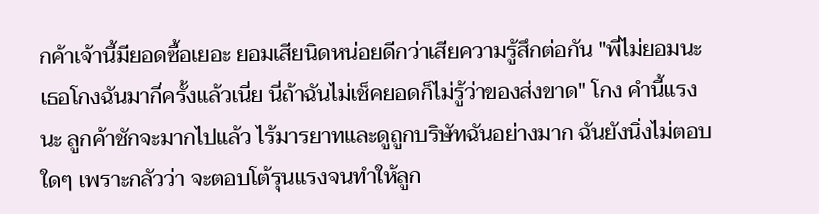กค้าเจ้านี้มียอดซื้อเยอะ ยอมเสียนิดหน่อยดีกว่าเสียความรู้สึกต่อกัน "พี่ไม่ยอมนะ เธอโกงฉันมากี่ครั้งแล้วเนี่ย นี่ถ้าฉันไม่เช็คยอดก็ไม่รู้ว่าของส่งขาด" โกง คำนี้แรงนะ ลูกค้าชักจะมากไปแล้ว ไร้มารยาทและดูถูกบริษัทฉันอย่างมาก ฉันยังนิ่งไม่ตอบใดๆ เพราะกลัวว่า จะตอบโต้รุนแรงจนทำให้ลูก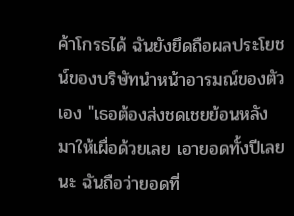ค้าโกรธได้ ฉันยังยึดถือผลประโยชน์ของบริษัทนำหน้าอารมณ์ของตัวเอง "เธอต้องส่งชดเชยย้อนหลังมาให้เผื่อด้วยเลย เอายอดทั้งปีเลยนะ ฉันถือว่ายอดที่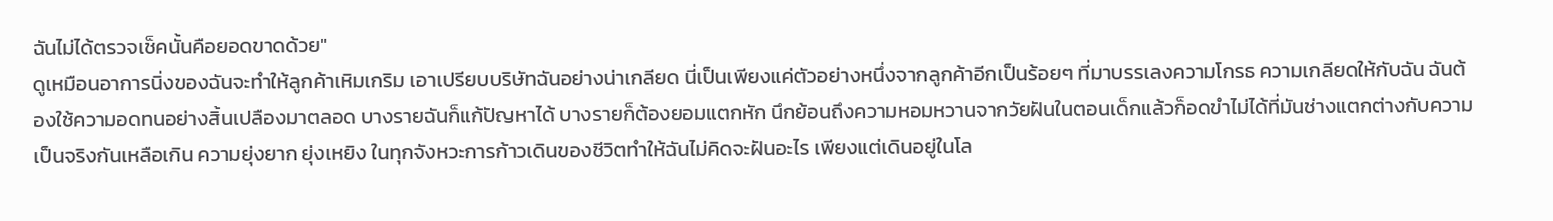ฉันไม่ได้ตรวจเช็คนั้นคือยอดขาดด้วย"
ดูเหมือนอาการนิ่งของฉันจะทำให้ลูกค้าเหิมเกริม เอาเปรียบบริษัทฉันอย่างน่าเกลียด นี่เป็นเพียงแค่ตัวอย่างหนึ่งจากลูกค้าอีกเป็นร้อยๆ ที่มาบรรเลงความโกรธ ความเกลียดให้กับฉัน ฉันต้องใช้ความอดทนอย่างสิ้นเปลืองมาตลอด บางรายฉันก็แก้ปัญหาได้ บางรายก็ต้องยอมแตกหัก นึกย้อนถึงความหอมหวานจากวัยฝันในตอนเด็กแล้วก็อดขำไม่ได้ที่มันช่างแตกต่างกับความเป็นจริงกันเหลือเกิน ความยุ่งยาก ยุ่งเหยิง ในทุกจังหวะการก้าวเดินของชีวิตทำให้ฉันไม่คิดจะฝันอะไร เพียงแต่เดินอยู่ในโล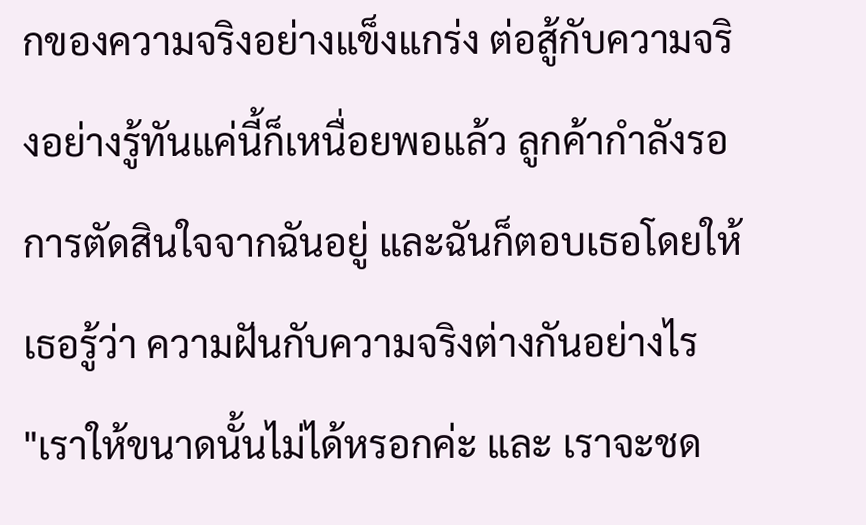กของความจริงอย่างแข็งแกร่ง ต่อสู้กับความจริงอย่างรู้ทันแค่นี้ก็เหนื่อยพอแล้ว ลูกค้ากำลังรอการตัดสินใจจากฉันอยู่ และฉันก็ตอบเธอโดยให้เธอรู้ว่า ความฝันกับความจริงต่างกันอย่างไร
"เราให้ขนาดนั้นไม่ได้หรอกค่ะ และ เราจะชด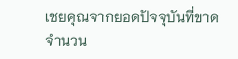เชยคุณจากยอดปัจจุบันที่ขาดจำนวน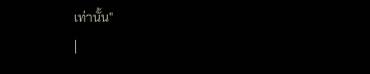เท่านั้น"
|